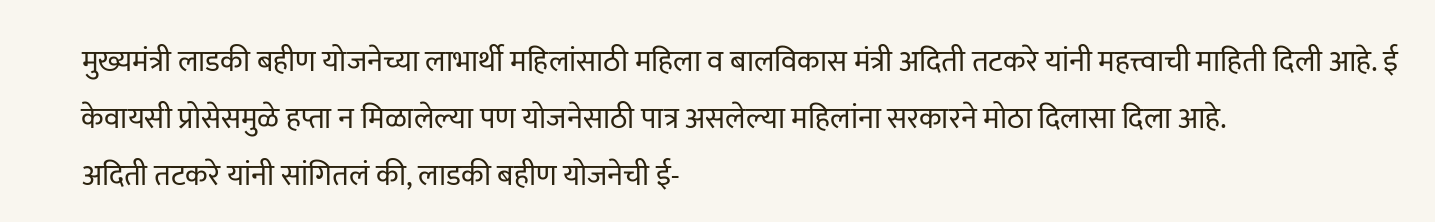मुख्यमंत्री लाडकी बहीण योजनेच्या लाभार्थी महिलांसाठी महिला व बालविकास मंत्री अदिती तटकरे यांनी महत्त्वाची माहिती दिली आहे. ई केवायसी प्रोसेसमुळे हप्ता न मिळालेल्या पण योजनेसाठी पात्र असलेल्या महिलांना सरकारने मोठा दिलासा दिला आहे.
अदिती तटकरे यांनी सांगितलं की, लाडकी बहीण योजनेची ई-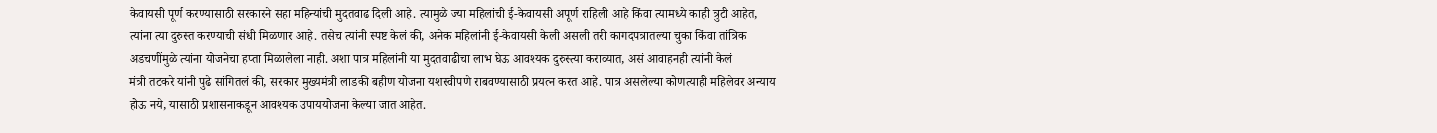केवायसी पूर्ण करण्यासाठी सरकारने सहा महिन्यांची मुदतवाढ दिली आहे. त्यामुळे ज्या महिलांची ई-केवायसी अपूर्ण राहिली आहे किंवा त्यामध्ये काही त्रुटी आहेत, त्यांना त्या दुरुस्त करण्याची संधी मिळणार आहे. तसेच त्यांनी स्पष्ट केलं की, अनेक महिलांनी ई-केवायसी केली असली तरी कागदपत्रातल्या चुका किंवा तांत्रिक अडचणींमुळे त्यांना योजनेचा हप्ता मिळालेला नाही. अशा पात्र महिलांनी या मुदतवाढीचा लाभ घेऊ आवश्यक दुरुस्त्या कराव्यात, असं आवाहनही त्यांनी केलं
मंत्री तटकरे यांनी पुढे सांगितलं की, सरकार मुख्यमंत्री लाडकी बहीण योजना यशस्वीपणे राबवण्यासाठी प्रयत्न करत आहे. पात्र असलेल्या कोणत्याही महिलेवर अन्याय होऊ नये, यासाठी प्रशासनाकडून आवश्यक उपाययोजना केल्या जात आहेत.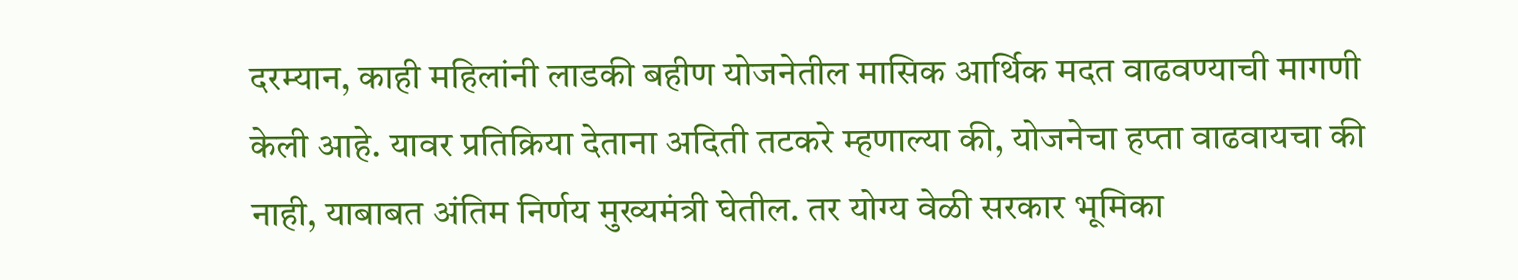दरम्यान, काही महिलांनी लाडकी बहीण योजनेतील मासिक आर्थिक मदत वाढवण्याची मागणी केली आहे. यावर प्रतिक्रिया देताना अदिती तटकरे म्हणाल्या की, योजनेचा हप्ता वाढवायचा की नाही, याबाबत अंतिम निर्णय मुख्यमंत्री घेतील. तर योग्य वेळी सरकार भूमिका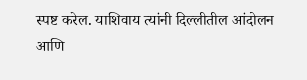स्पष्ट करेल. याशिवाय त्यांनी दिल्लीतील आंदोलन आणि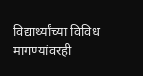विद्यार्थ्यांच्या विविध मागण्यांवरही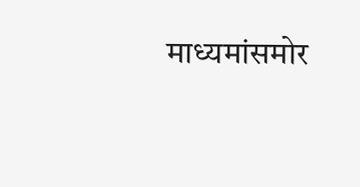माध्यमांसमोर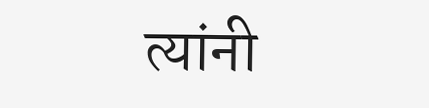त्यांनी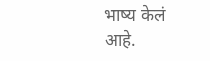भाष्य केलं आहे.